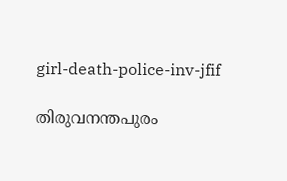girl-death-police-inv-jfif

തിരുവനന്തപുരം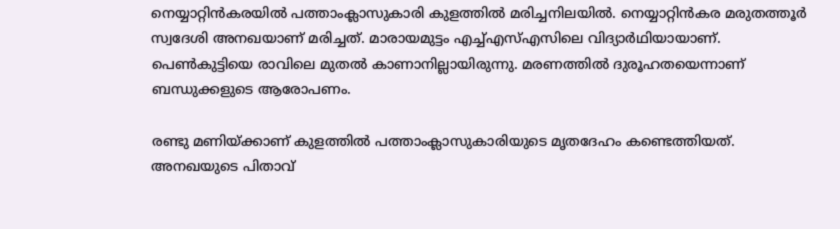നെയ്യാറ്റിന്‍കരയില്‍ പത്താംക്ലാസുകാരി കുളത്തില്‍ മരിച്ചനിലയില്‍. നെയ്യാറ്റിന്‍കര മരുതത്തൂര്‍ സ്വദേശി അനഖയാണ് മരിച്ചത്. മാരായമുട്ടം എച്ച്എസ്എസിലെ വിദ്യാര്‍ഥിയായാണ്.  പെണ്‍കുട്ടിയെ രാവിലെ മുതല്‍ കാണാനില്ലായിരുന്നു. മരണത്തില്‍ ദുരൂഹതയെന്നാണ് ബന്ധുക്കളുടെ ആരോപണം.

രണ്ടു മണിയ്ക്കാണ് കുളത്തില്‍ പത്താംക്ലാസുകാരിയുടെ മൃതദേഹം കണ്ടെത്തിയത്. അനഖയുടെ പിതാവ്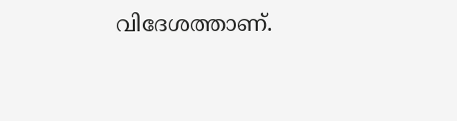വിദേശത്താണ്.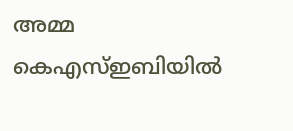അമ്മ കെഎസ്ഇബിയില്‍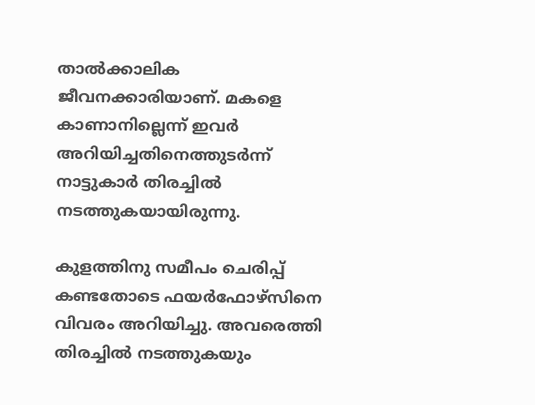താല്‍ക്കാലിക ജീവനക്കാരിയാണ്. മകളെ കാണാനില്ലെന്ന് ഇവര്‍ അറിയിച്ചതിനെത്തുടര്‍ന്ന് നാട്ടുകാര്‍ തിരച്ചില്‍ നടത്തുകയായിരുന്നു.

കുളത്തിനു സമീപം ചെരിപ്പ് കണ്ടതോടെ ഫയര്‍ഫോഴ്സിനെ വിവരം അറിയിച്ചു. അവരെത്തി തിരച്ചില്‍ നടത്തുകയും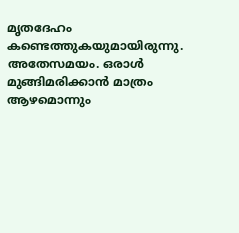മൃതദേഹം കണ്ടെത്തുകയുമായിരുന്നു. അതേസമയം. ഒരാള്‍ മുങ്ങിമരിക്കാന്‍ മാത്രം ആഴമൊന്നും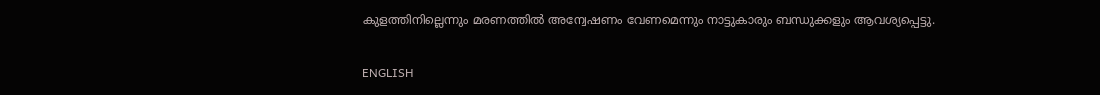കുളത്തിനില്ലെന്നും മരണത്തില്‍ അന്വേഷണം വേണമെന്നും നാട്ടുകാരും ബന്ധുക്കളും ആവശ്യപ്പെട്ടു.

ENGLISH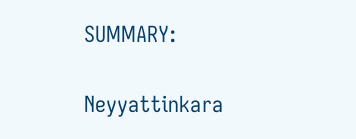SUMMARY:

Neyyattinkara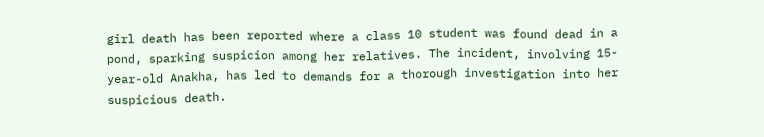girl death has been reported where a class 10 student was found dead in a pond, sparking suspicion among her relatives. The incident, involving 15-year-old Anakha, has led to demands for a thorough investigation into her suspicious death.